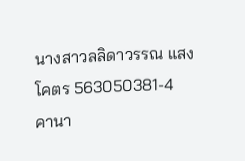นางสาวลลิดาวรรณ แสงโคตร 563050381-4
คานา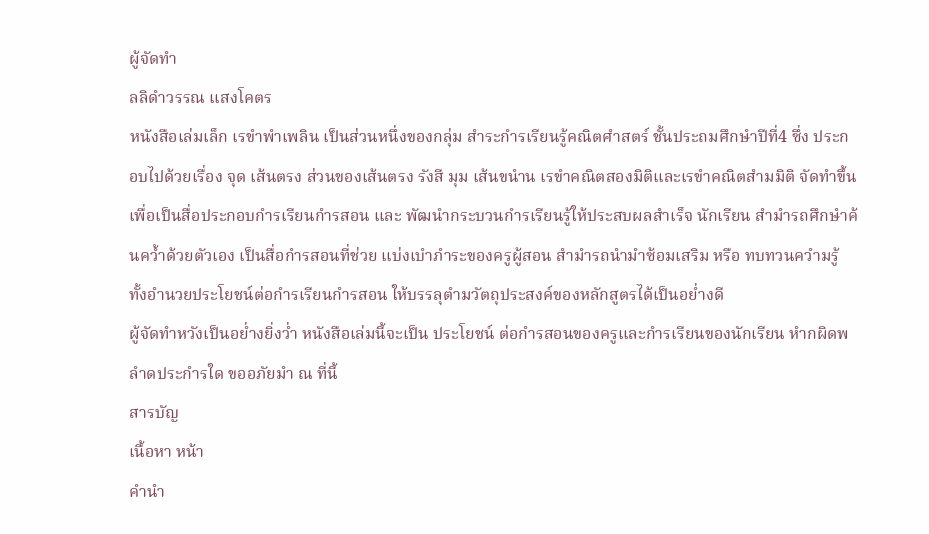ผู้จัดทำ
ลลิดำวรรณ แสงโคตร
หนังสือเล่มเล็ก เรขำพำเพลิน เป็นส่วนหนึ่งของกลุ่ม สำระกำรเรียนรู้คณิตศำสตร์ ชั้นประถมศึกษำปีที่4 ซึ่ง ประกอบไปด้วยเรื่อง จุด เส้นตรง ส่วนของเส้นตรง รังสี มุม เส้นขนำน เรขำคณิตสองมิติและเรขำคณิตสำมมิติ จัดทำขึ้นเพื่อเป็นสื่อประกอบกำรเรียนกำรสอน และ พัฒนำกระบวนกำรเรียนรู้ให้ประสบผลสำเร็จ นักเรียน สำมำรถศึกษำค้นคว้ำด้วยตัวเอง เป็นสื่อกำรสอนที่ช่วย แบ่งเบำภำระของครูผู้สอน สำมำรถนำมำซ้อมเสริม หรือ ทบทวนควำมรู้ ทั้งอำนวยประโยชน์ต่อกำรเรียนกำรสอน ให้บรรลุตำมวัตถุประสงค์ของหลักสูตรได้เป็นอย่ำงดี
ผู้จัดทำหวังเป็นอย่ำงยิ่งว่ำ หนังสือเล่มนี้จะเป็น ประโยชน์ ต่อกำรสอนของครูและกำรเรียนของนักเรียน หำกผิดพลำดประกำรใด ขออภัยมำ ณ ที่นี้
สารบัญ
เนื้อหา หน้า
คำนำ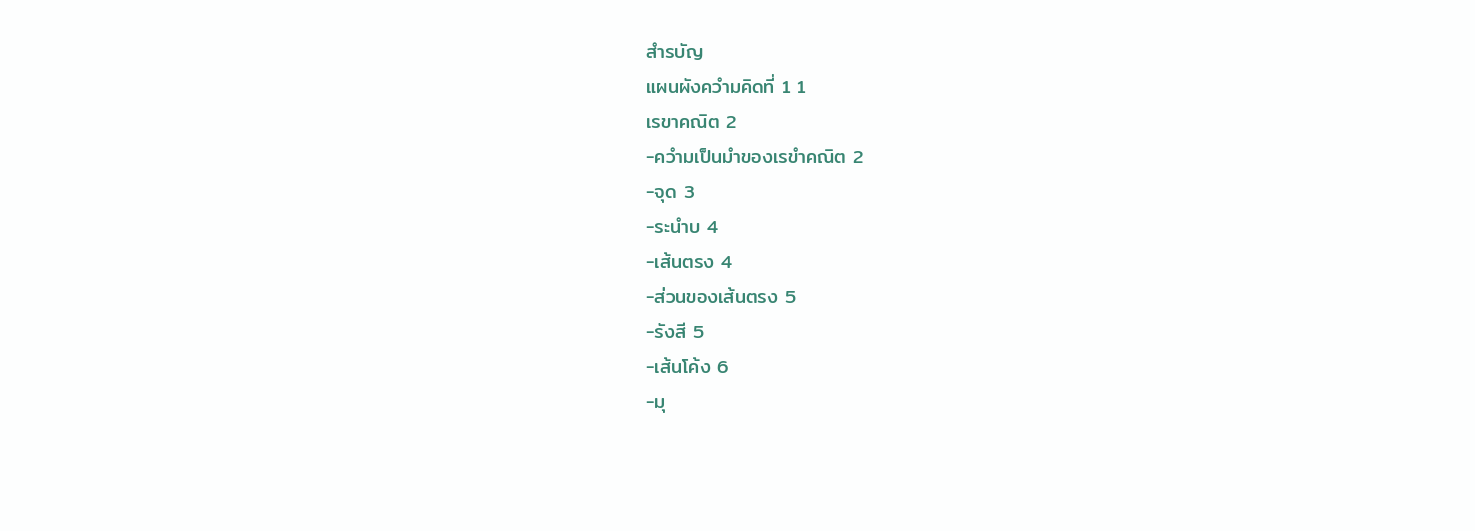สำรบัญ
แผนผังควำมคิดที่ 1 1
เรขาคณิต 2
-ควำมเป็นมำของเรขำคณิต 2
-จุด 3
-ระนำบ 4
-เส้นตรง 4
-ส่วนของเส้นตรง 5
-รังสี 5
-เส้นโค้ง 6
-มุ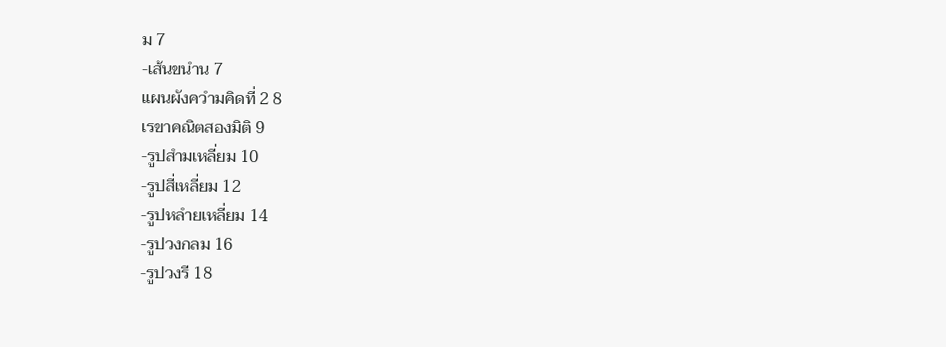ม 7
-เส้นขนำน 7
แผนผังควำมคิดที่ 2 8
เรขาคณิตสองมิติ 9
-รูปสำมเหลี่ยม 10
-รูปสี่เหลี่ยม 12
-รูปหลำยเหลี่ยม 14
-รูปวงกลม 16
-รูปวงรี 18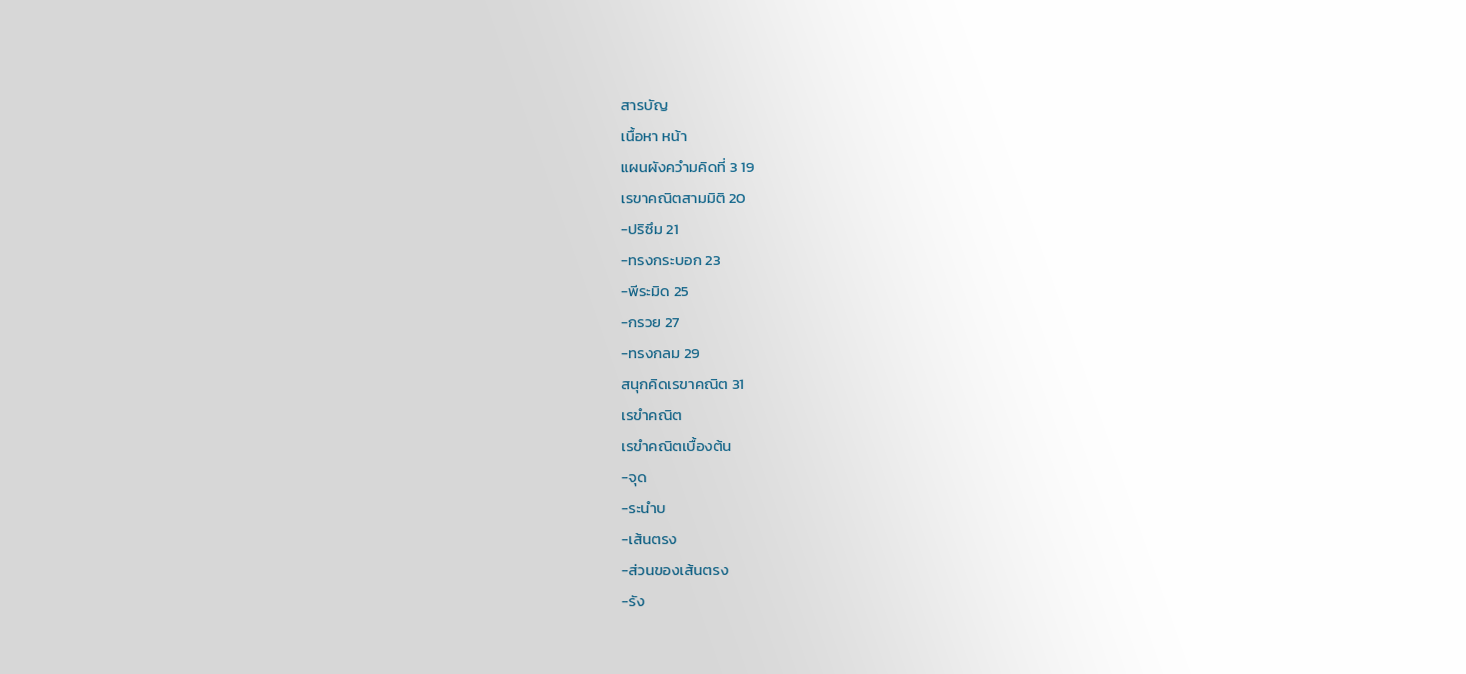สารบัญ
เนื้อหา หน้า
แผนผังควำมคิดที่ 3 19
เรขาคณิตสามมิติ 20
-ปริซึม 21
-ทรงกระบอก 23
-พีระมิด 25
-กรวย 27
-ทรงกลม 29
สนุกคิดเรขาคณิต 31
เรขำคณิต
เรขำคณิตเบื้องต้น
-จุด
-ระนำบ
-เส้นตรง
-ส่วนของเส้นตรง
-รัง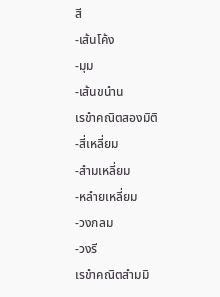สี
-เส้นโค้ง
-มุม
-เส้นขนำน
เรขำคณิตสองมิติ
-สี่เหลี่ยม
-สำมเหลี่ยม
-หลำยเหลี่ยม
-วงกลม
-วงรี
เรขำคณิตสำมมิ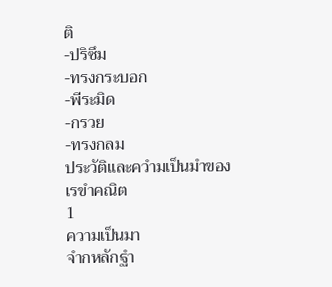ติ
-ปริซึม
-ทรงกระบอก
-พีระมิด
-กรวย
-ทรงกลม
ประวัติและควำมเป็นมำของ เรขำคณิต
1
ความเป็นมา
จำกหลักฐำ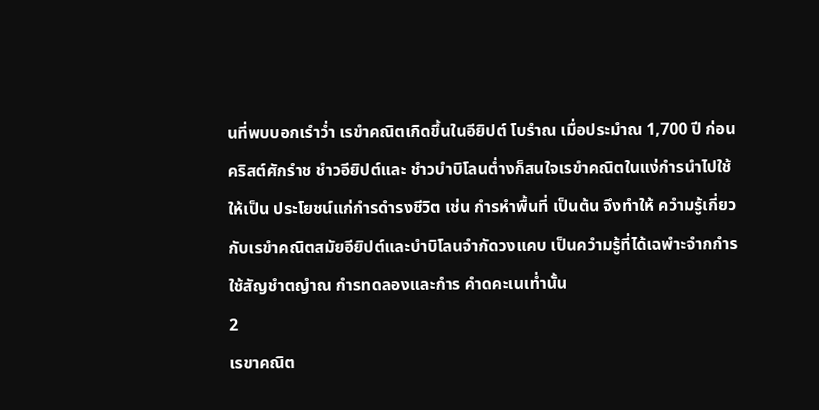นที่พบบอกเรำว่ำ เรขำคณิตเกิดขึ้นในอียิปต์ โบรำณ เมื่อประมำณ 1,700 ปี ก่อนคริสต์ศักรำช ชำวอียิปต์และ ชำวบำบิโลนต่ำงก็สนใจเรขำคณิตในแง่กำรนำไปใช้ให้เป็น ประโยชน์แก่กำรดำรงชีวิต เช่น กำรหำพื้นที่ เป็นต้น จึงทำให้ ควำมรู้เกี่ยวกับเรขำคณิตสมัยอียิปต์และบำบิโลนจำกัดวงแคบ เป็นควำมรู้ที่ได้เฉพำะจำกกำรใช้สัญชำตญำณ กำรทดลองและกำร คำดคะเนเท่ำนั้น
2
เรขาคณิต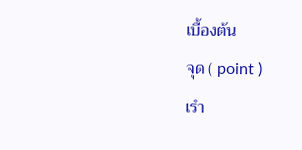เบื้องต้น
จุด ( point )
เรำ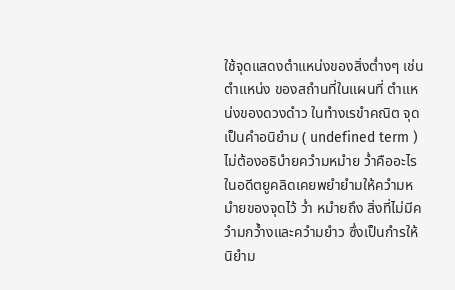ใช้จุดแสดงตำแหน่งของสิ่งต่ำงๆ เช่น ตำแหน่ง ของสถำนที่ในแผนที่ ตำแหน่งของดวงดำว ในทำงเรขำคณิต จุด เป็นคำอนิยำม ( undefined term ) ไม่ต้องอธิบำยควำมหมำย ว่ำคืออะไร ในอดีตยูคลิดเคยพยำยำมให้ควำมหมำยของจุดไว้ ว่ำ หมำยถึง สิ่งที่ไม่มีควำมกว้ำงและควำมยำว ซึ่งเป็นกำรให้ นิยำม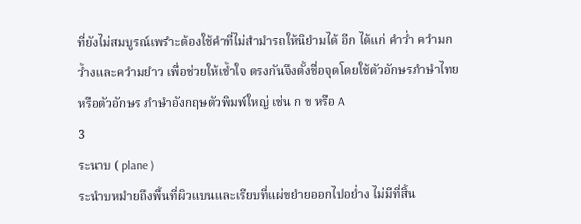ที่ยังไม่สมบูรณ์เพรำะต้องใช้คำที่ไม่สำมำรถให้นิยำมได้ อีก ได้แก่ คำว่ำ ควำมกว้ำงและควำมยำว เพื่อช่วยให้เข้ำใจ ตรงกันจึงตั้งชื่อจุดโดยใช้ตัวอักษรภำษำไทย หรือตัวอักษร ภำษำอังกฤษตัวพิมพ์ใหญ่ เช่น ก ข หรือ A
3
ระนาบ ( plane )
ระนำบหมำยถึงพื้นที่ผิวแบนและเรียบที่แผ่ขยำยออกไปอย่ำง ไม่มีที่สิ้น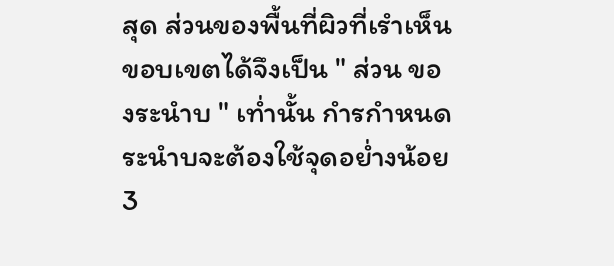สุด ส่วนของพื้นที่ผิวที่เรำเห็นขอบเขตได้จึงเป็น " ส่วน ของระนำบ " เท่ำนั้น กำรกำหนดระนำบจะต้องใช้จุดอย่ำงน้อย 3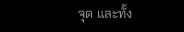จุด และทั้ง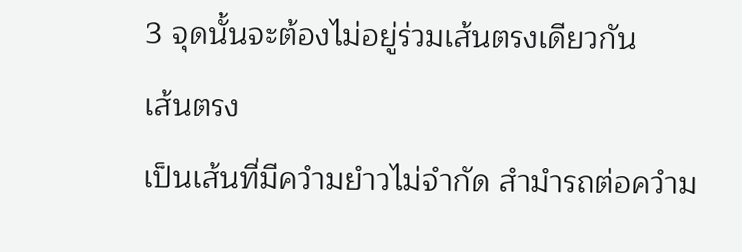3 จุดนั้นจะต้องไม่อยู่ร่วมเส้นตรงเดียวกัน
เส้นตรง
เป็นเส้นที่มีควำมยำวไม่จำกัด สำมำรถต่อควำม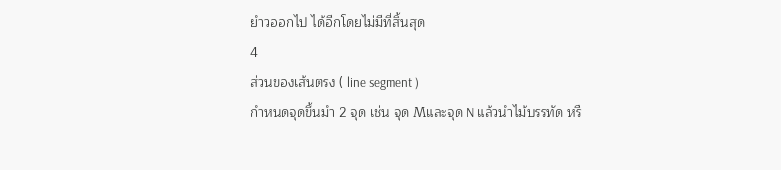ยำวออกไป ได้อีกโดยไม่มีที่สิ้นสุด
4
ส่วนของเส้นตรง ( line segment )
กำหนดจุดขึ้นมำ 2 จุด เช่น จุด Mและจุด N แล้วนำไม้บรรทัด หรื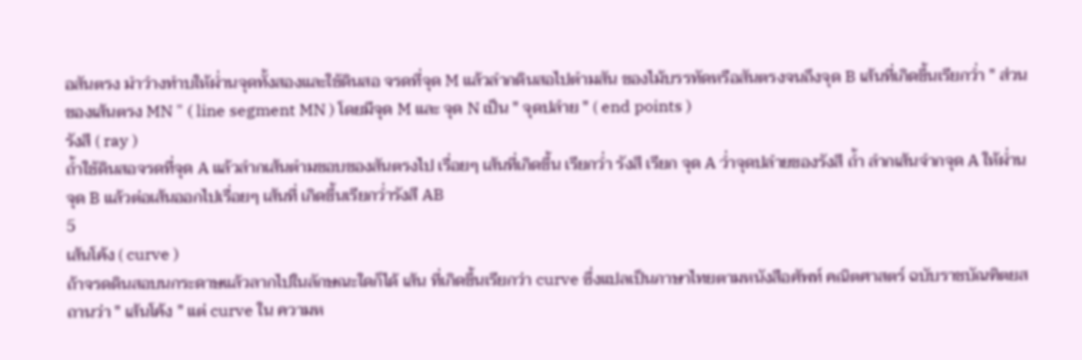อสันตรง มำวำงทำบให้ผ่ำนจุดทั้งสองและใช้ดินสอ จรดที่จุด M แล้วลำกดินสอไปตำมสัน ของไม้บรรทัดหรือสันตรงจนถึงจุด B เส้นที่เกิดขึ้นเรียกว่ำ " ส่วนของเส้นตรง MN " ( line segment MN ) โดยมีจุด M และ จุด N เป็น " จุดปลำย " ( end points )
รังสี ( ray )
ถ้ำใช้ดินสอจรดที่จุด A แล้วลำกเส้นตำมขอบของสันตรงไป เรื่อยๆ เส้นที่เกิดขึ้น เรียกว่ำ รังสี เรียก จุด A ว่ำจุดปลำยของรังสี ถ้ำ ลำกเส้นจำกจุด A ให้ผ่ำนจุด B แล้วต่อเส้นออกไปเรื่อยๆ เส้นที่ เกิดขึ้นเรียกว่ำรังสี AB
5
เส้นโค้ง ( curve )
ถ้าจรดดินสอบนกระดาษแล้วลากไปในลักษณะใดก็ได้ เส้น ที่เกิดขึ้นเรียกว่า curve ซึ่งแปลเป็นภาษาไทยตามหนังสือศัพท์ คณิตศาสตร์ ฉบับราชบัณฑิตยสถานว่า " เส้นโค้ง " แต่ curve ใน ความห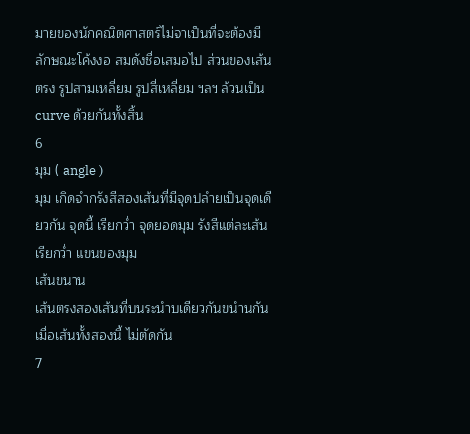มายของนักคณิตศาสตร์ไม่จาเป็นที่จะต้องมีลักษณะโค้งงอ สมดังชื่อเสมอไป ส่วนของเส้นตรง รูปสามเหลี่ยม รูปสี่เหลี่ยม ฯลฯ ล้วนเป็น curve ด้วยกันทั้งสิ้น
6
มุม ( angle )
มุม เกิดจำกรังสีสองเส้นที่มีจุดปลำยเป็นจุดเดียวกัน จุดนี้ เรียกว่ำ จุดยอดมุม รังสีแต่ละเส้นเรียกว่ำ แขนของมุม
เส้นขนาน
เส้นตรงสองเส้นที่บนระนำบเดียวกันขนำนกันเมื่อเส้นทั้งสองนี้ ไม่ตัดกัน
7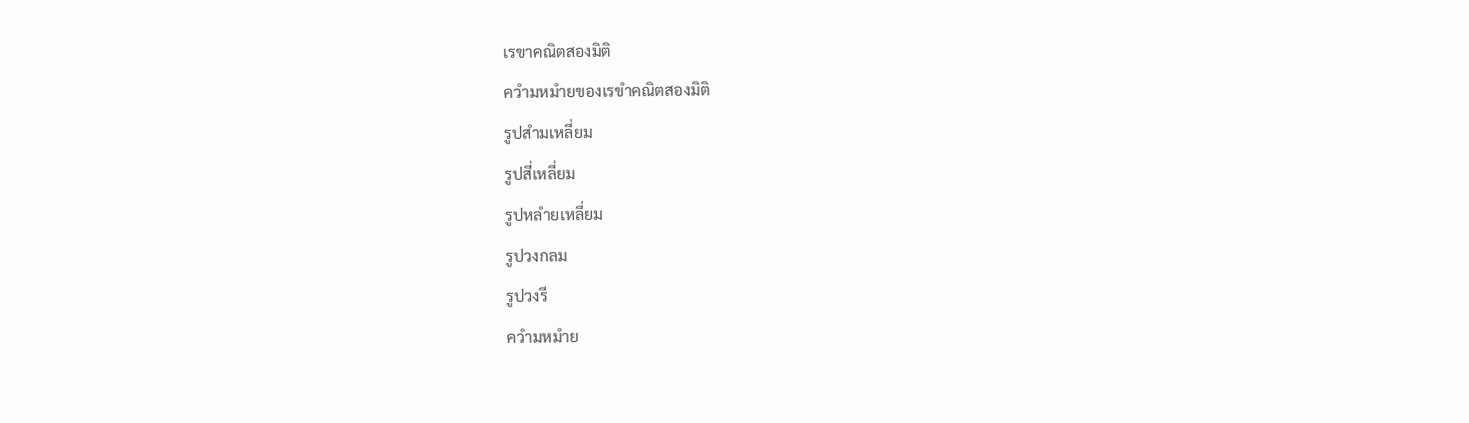เรขาคณิตสองมิติ
ควำมหมำยของเรขำคณิตสองมิติ
รูปสำมเหลี่ยม
รูปสี่เหลี่ยม
รูปหลำยเหลี่ยม
รูปวงกลม
รูปวงรี
ควำมหมำย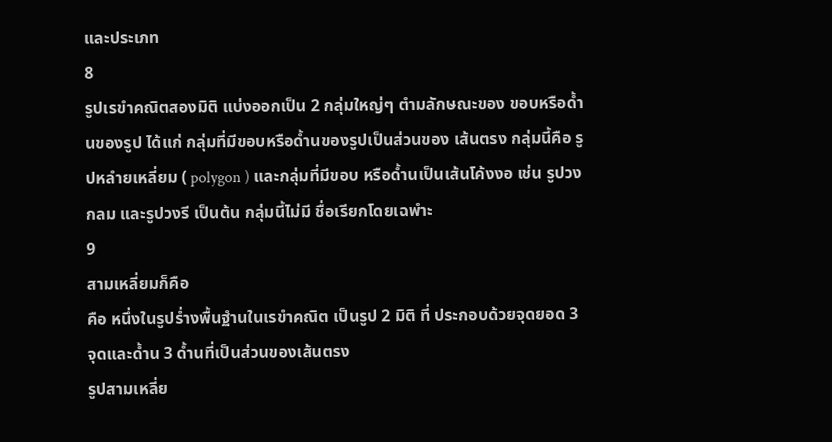และประเภท
8
รูปเรขำคณิตสองมิติ แบ่งออกเป็น 2 กลุ่มใหญ่ๆ ตำมลักษณะของ ขอบหรือด้ำนของรูป ได้แก่ กลุ่มที่มีขอบหรือด้ำนของรูปเป็นส่วนของ เส้นตรง กลุ่มนี้คือ รูปหลำยเหลี่ยม ( polygon ) และกลุ่มที่มีขอบ หรือด้ำนเป็นเส้นโค้งงอ เช่น รูปวงกลม และรูปวงรี เป็นต้น กลุ่มนี้ไม่มี ชื่อเรียกโดยเฉพำะ
9
สามเหลี่ยมก็คือ
คือ หนึ่งในรูปร่ำงพื้นฐำนในเรขำคณิต เป็นรูป 2 มิติ ที่ ประกอบด้วยจุดยอด 3 จุดและด้ำน 3 ด้ำนที่เป็นส่วนของเส้นตรง
รูปสามเหลี่ย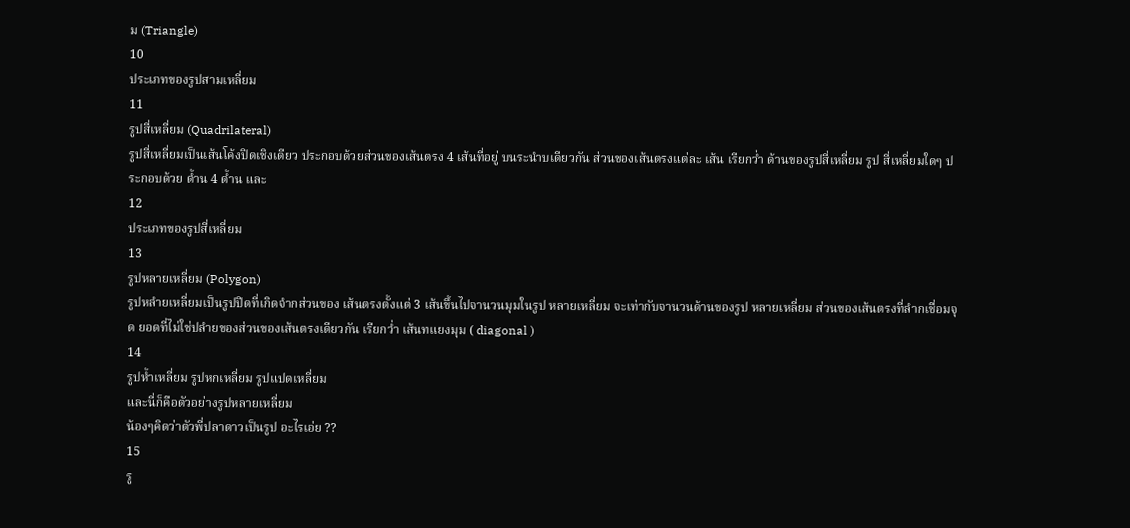ม (Triangle)
10
ประเภทของรูปสามเหลี่ยม
11
รูปสี่เหลี่ยม (Quadrilateral)
รูปสี่เหลี่ยมเป็นเส้นโค้งปิดเชิงเดียว ประกอบด้วยส่วนของเส้นตรง 4 เส้นที่อยู่ บนระนำบเดียวกัน ส่วนของเส้นตรงแต่ละ เส้น เรียกว่ำ ด้านของรูปสี่เหลี่ยม รูป สี่เหลี่ยมใดๆ ประกอบด้วย ด้ำน 4 ด้ำน และ
12
ประเภทของรูปสี่เหลี่ยม
13
รูปหลายเหลี่ยม (Polygon)
รูปหลำยเหลี่ยมเป็นรูปปิดที่เกิดจำกส่วนของ เส้นตรงตั้งแต่ 3 เส้นขึ้นไปจานวนมุมในรูป หลายเหลี่ยม จะเท่ากับจานวนด้านของรูป หลายเหลี่ยม ส่วนของเส้นตรงที่ลำกเชื่อมจุด ยอดที่ไม่ใช่ปลำยของส่วนของเส้นตรงเดียวกัน เรียกว่ำ เส้นทแยงมุม ( diagonal )
14
รูปห้ำเหลี่ยม รูปหกเหลี่ยม รูปแปดเหลี่ยม
และนี่ก็คือตัวอย่างรูปหลายเหลี่ยม
น้องๆคิดว่าตัวพี่ปลาดาวเป็นรูป อะไรเอ่ย ??
15
รู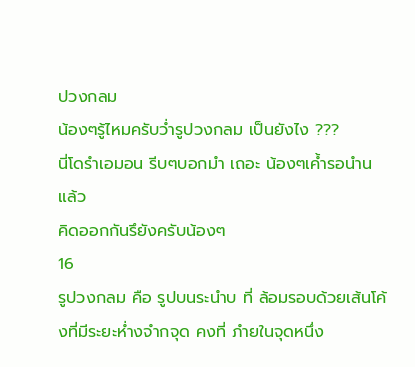ปวงกลม
น้องๆรู้ไหมครับว่ำรูปวงกลม เป็นยังไง ???
นี่โดรำเอมอน รีบๆบอกมำ เถอะ น้องๆเค้ำรอนำนแล้ว
คิดออกกันรึยังครับน้องๆ
16
รูปวงกลม คือ รูปบนระนำบ ที่ ล้อมรอบด้วยเส้นโค้งที่มีระยะห่ำงจำกจุด คงที่ ภำยในจุดหนึ่ง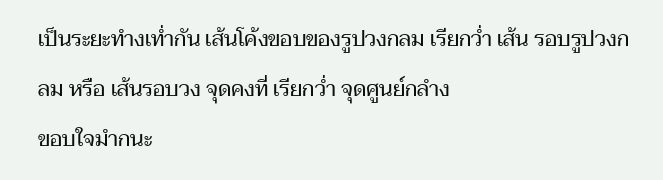เป็นระยะทำงเท่ำกัน เส้นโค้งขอบของรูปวงกลม เรียกว่ำ เส้น รอบรูปวงกลม หรือ เส้นรอบวง จุดคงที่ เรียกว่ำ จุดศูนย์กลำง
ขอบใจมำกนะ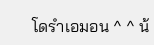โดรำเอมอน ^ ^ น้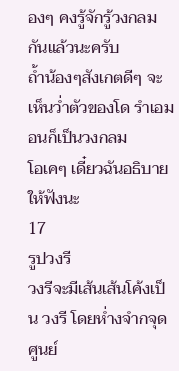องๆ คงรู้จักรู้วงกลมกันแล้วนะครับ
ถ้ำน้องๆสังเกตดีๆ จะเห็นว่ำตัวของโด รำเอมอนก็เป็นวงกลม
โอเคๆ เดี๋ยวฉันอธิบายให้ฟังนะ
17
รูปวงรี
วงรีจะมีเส้นเส้นโค้งเป็น วงรี โดยห่ำงจำกจุดศูนย์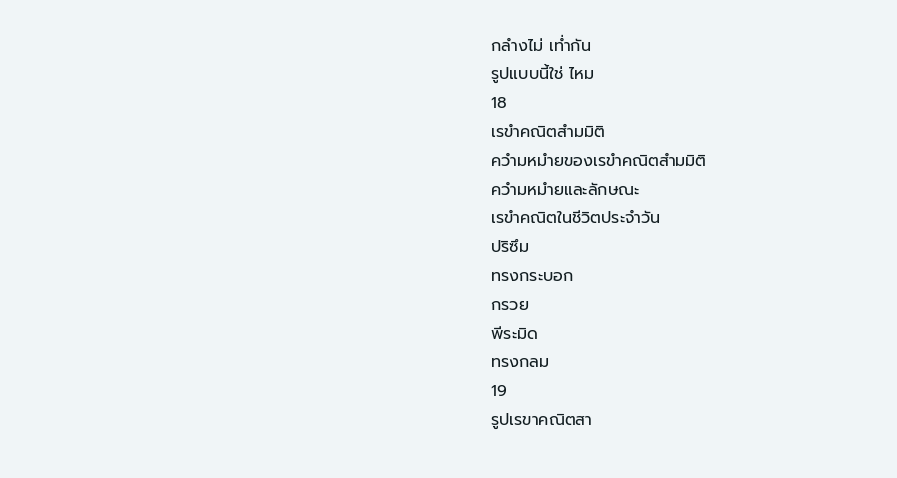กลำงไม่ เท่ำกัน
รูปแบบนี้ใช่ ไหม
18
เรขำคณิตสำมมิติ
ควำมหมำยของเรขำคณิตสำมมิติ
ควำมหมำยและลักษณะ
เรขำคณิตในชีวิตประจำวัน
ปริซึม
ทรงกระบอก
กรวย
พีระมิด
ทรงกลม
19
รูปเรขาคณิตสา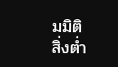มมิติ
สิ่งต่ำ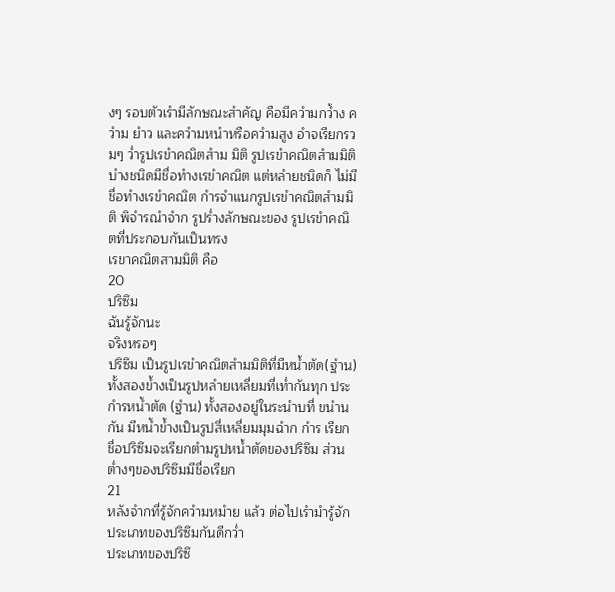งๆ รอบตัวเรำมีลักษณะสำคัญ คือมีควำมกว้ำง ควำม ยำว และควำมหนำหรือควำมสูง อำจเรียกรวมๆ ว่ำรูปเรขำคณิตสำม มิติ รูปเรขำคณิตสำมมิติบำงชนิดมีชื่อทำงเรขำคณิต แต่หลำยชนิดก็ ไม่มีชื่อทำงเรขำคณิต กำรจำแนกรูปเรขำคณิตสำมมิติ พิจำรณำจำก รูปร่ำงลักษณะของ รูปเรขำคณิตที่ประกอบกันเป็นทรง
เรขาคณิตสามมิติ คือ
20
ปริซึม
ฉันรู้จักนะ
จริงหรอๆ
ปริซึม เป็นรูปเรขำคณิตสำมมิติที่มีหน้ำตัด(ฐำน) ทั้งสองข้ำงเป็นรูปหลำยเหลี่ยมที่เท่ำกันทุก ประกำรหน้ำตัด (ฐำน) ทั้งสองอยู่ในระนำบที่ ขนำนกัน มีหน้ำข้ำงเป็นรูปสี่เหลี่ยมมุมฉำก กำร เรียกชื่อปริซึมจะเรียกตำมรูปหน้ำตัดของปริซึม ส่วนต่ำงๆของปริซึมมีชื่อเรียก
21
หลังจำกที่รู้จักควำมหมำย แล้ว ต่อไปเรำมำรู้จัก ประเภทของปริซึมกันดีกว่ำ
ประเภทของปริซึ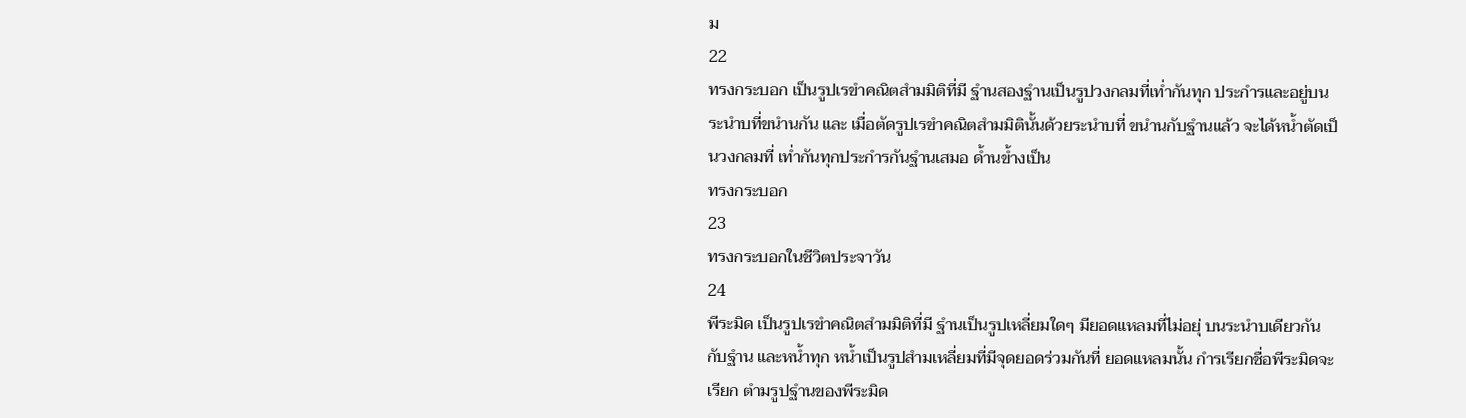ม
22
ทรงกระบอก เป็นรูปเรขำคณิตสำมมิติที่มี ฐำนสองฐำนเป็นรูปวงกลมที่เท่ำกันทุก ประกำรและอยู่บนระนำบที่ขนำนกัน และ เมื่อตัดรูปเรขำคณิตสำมมิตินั้นด้วยระนำบที่ ขนำนกับฐำนแล้ว จะได้หน้ำตัดเป็นวงกลมที่ เท่ำกันทุกประกำรกันฐำนเสมอ ด้ำนข้ำงเป็น
ทรงกระบอก
23
ทรงกระบอกในชีวิตประจาวัน
24
พีระมิด เป็นรูปเรขำคณิตสำมมิติที่มี ฐำนเป็นรูปเหลี่ยมใดๆ มียอดแหลมที่ไม่อยุ่ บนระนำบเดียวกันกับฐำน และหน้ำทุก หน้ำเป็นรูปสำมเหลี่ยมที่มีจุดยอดร่วมกันที่ ยอดแหลมนั้น กำรเรียกชื่อพีระมิดจะเรียก ตำมรูปฐำนของพีระมิด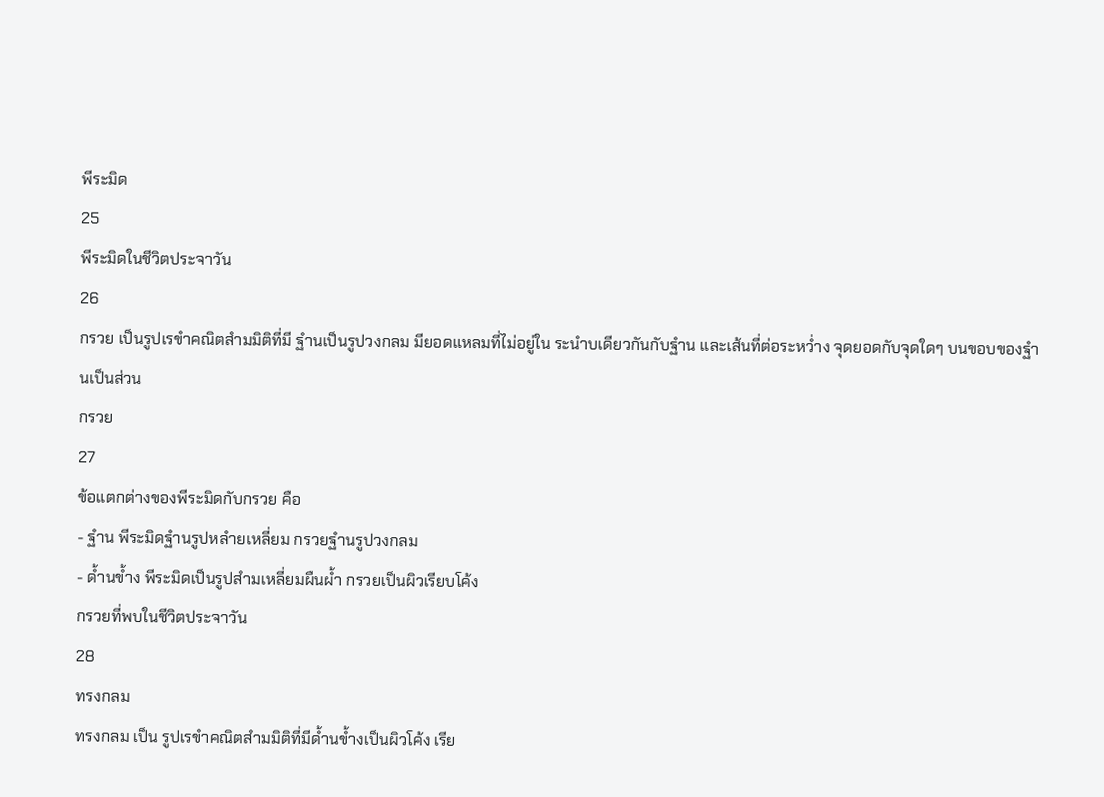พีระมิด
25
พีระมิดในชีวิตประจาวัน
26
กรวย เป็นรูปเรขำคณิตสำมมิติที่มี ฐำนเป็นรูปวงกลม มียอดแหลมที่ไม่อยู่ใน ระนำบเดียวกันกับฐำน และเส้นที่ต่อระหว่ำง จุดยอดกับจุดใดๆ บนขอบของฐำนเป็นส่วน
กรวย
27
ข้อแตกต่างของพีระมิดกับกรวย คือ
- ฐำน พีระมิดฐำนรูปหลำยเหลี่ยม กรวยฐำนรูปวงกลม
- ด้ำนข้ำง พีระมิดเป็นรูปสำมเหลี่ยมผืนผ้ำ กรวยเป็นผิวเรียบโค้ง
กรวยที่พบในชีวิตประจาวัน
28
ทรงกลม
ทรงกลม เป็น รูปเรขำคณิตสำมมิติที่มีด้ำนข้ำงเป็นผิวโค้ง เรีย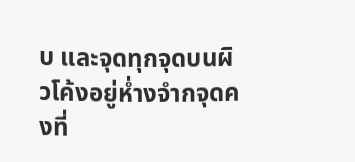บ และจุดทุกจุดบนผิวโค้งอยู่ห่ำงจำกจุดคงที่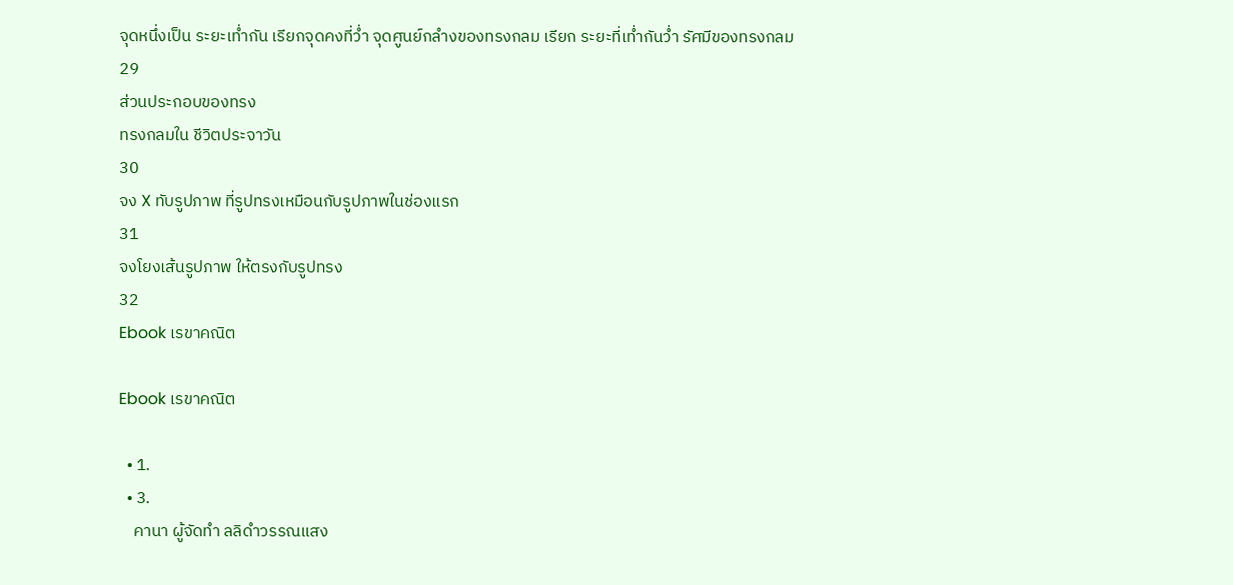จุดหนึ่งเป็น ระยะเท่ำกัน เรียกจุดคงที่ว่ำ จุดศูนย์กลำงของทรงกลม เรียก ระยะที่เท่ำกันว่ำ รัศมีของทรงกลม
29
ส่วนประกอบของทรง
ทรงกลมใน ชีวิตประจาวัน
30
จง X ทับรูปภาพ ที่รูปทรงเหมือนกับรูปภาพในช่องแรก
31
จงโยงเส้นรูปภาพ ให้ตรงกับรูปทรง
32
Ebook เรขาคณิต

Ebook เรขาคณิต

  • 1.
  • 3.
    คานา ผู้จัดทำ ลลิดำวรรณแสง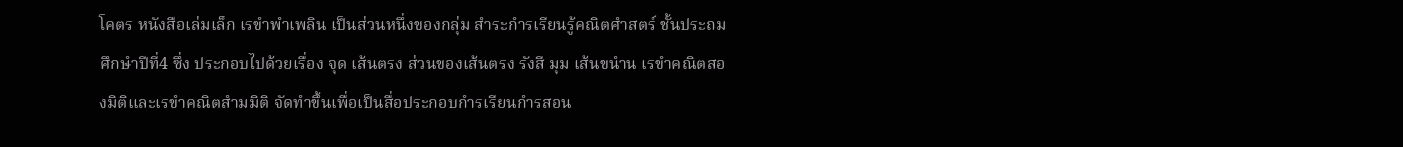โคตร หนังสือเล่มเล็ก เรขำพำเพลิน เป็นส่วนหนึ่งของกลุ่ม สำระกำรเรียนรู้คณิตศำสตร์ ชั้นประถมศึกษำปีที่4 ซึ่ง ประกอบไปด้วยเรื่อง จุด เส้นตรง ส่วนของเส้นตรง รังสี มุม เส้นขนำน เรขำคณิตสองมิติและเรขำคณิตสำมมิติ จัดทำขึ้นเพื่อเป็นสื่อประกอบกำรเรียนกำรสอน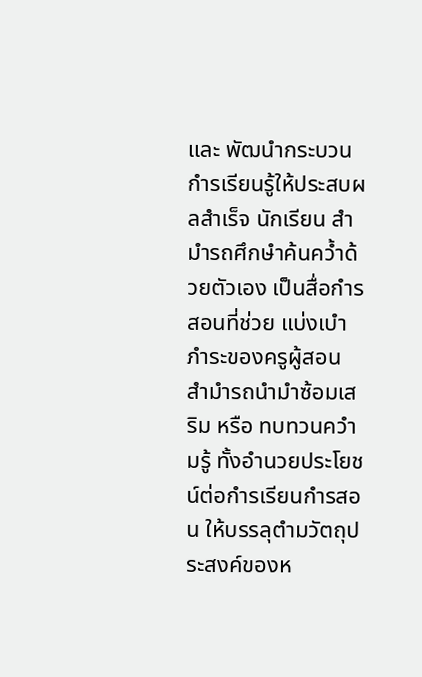และ พัฒนำกระบวนกำรเรียนรู้ให้ประสบผลสำเร็จ นักเรียน สำมำรถศึกษำค้นคว้ำด้วยตัวเอง เป็นสื่อกำรสอนที่ช่วย แบ่งเบำภำระของครูผู้สอน สำมำรถนำมำซ้อมเสริม หรือ ทบทวนควำมรู้ ทั้งอำนวยประโยชน์ต่อกำรเรียนกำรสอน ให้บรรลุตำมวัตถุประสงค์ของห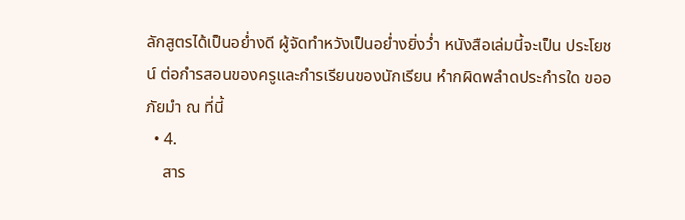ลักสูตรได้เป็นอย่ำงดี ผู้จัดทำหวังเป็นอย่ำงยิ่งว่ำ หนังสือเล่มนี้จะเป็น ประโยชน์ ต่อกำรสอนของครูและกำรเรียนของนักเรียน หำกผิดพลำดประกำรใด ขออภัยมำ ณ ที่นี้
  • 4.
    สาร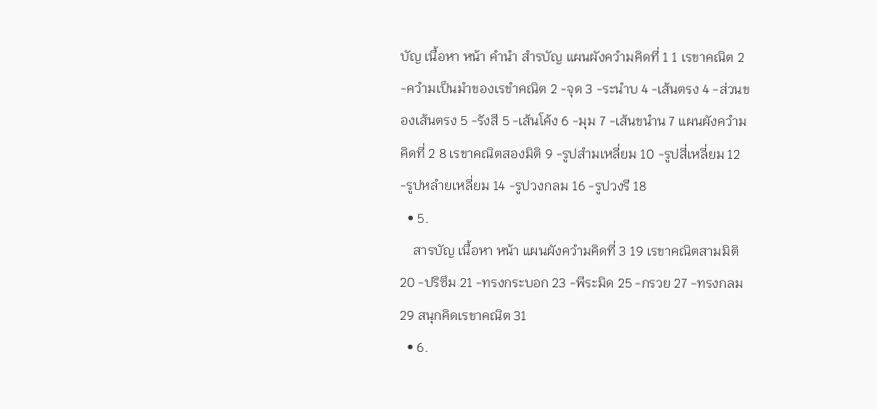บัญ เนื้อหา หน้า คำนำ สำรบัญ แผนผังควำมคิดที่ 1 1 เรขาคณิต 2 -ควำมเป็นมำของเรขำคณิต 2 -จุด 3 -ระนำบ 4 -เส้นตรง 4 -ส่วนของเส้นตรง 5 -รังสี 5 -เส้นโค้ง 6 -มุม 7 -เส้นขนำน 7 แผนผังควำมคิดที่ 2 8 เรขาคณิตสองมิติ 9 -รูปสำมเหลี่ยม 10 -รูปสี่เหลี่ยม 12 -รูปหลำยเหลี่ยม 14 -รูปวงกลม 16 -รูปวงรี 18
  • 5.
    สารบัญ เนื้อหา หน้า แผนผังควำมคิดที่ 3 19 เรขาคณิตสามมิติ 20 -ปริซึม 21 -ทรงกระบอก 23 -พีระมิด 25 -กรวย 27 -ทรงกลม 29 สนุกคิดเรขาคณิต 31
  • 6.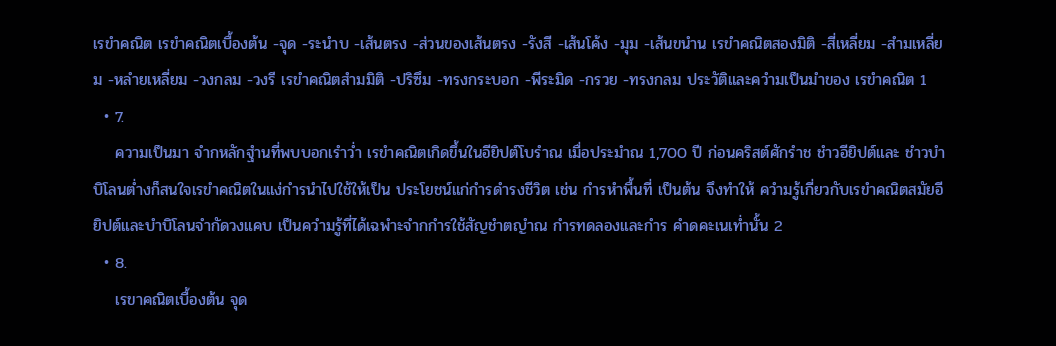เรขำคณิต เรขำคณิตเบื้องต้น -จุด -ระนำบ -เส้นตรง -ส่วนของเส้นตรง -รังสี -เส้นโค้ง -มุม -เส้นขนำน เรขำคณิตสองมิติ -สี่เหลี่ยม -สำมเหลี่ยม -หลำยเหลี่ยม -วงกลม -วงรี เรขำคณิตสำมมิติ -ปริซึม -ทรงกระบอก -พีระมิด -กรวย -ทรงกลม ประวัติและควำมเป็นมำของ เรขำคณิต 1
  • 7.
    ความเป็นมา จำกหลักฐำนที่พบบอกเรำว่ำ เรขำคณิตเกิดขึ้นในอียิปต์โบรำณ เมื่อประมำณ 1,700 ปี ก่อนคริสต์ศักรำช ชำวอียิปต์และ ชำวบำบิโลนต่ำงก็สนใจเรขำคณิตในแง่กำรนำไปใช้ให้เป็น ประโยชน์แก่กำรดำรงชีวิต เช่น กำรหำพื้นที่ เป็นต้น จึงทำให้ ควำมรู้เกี่ยวกับเรขำคณิตสมัยอียิปต์และบำบิโลนจำกัดวงแคบ เป็นควำมรู้ที่ได้เฉพำะจำกกำรใช้สัญชำตญำณ กำรทดลองและกำร คำดคะเนเท่ำนั้น 2
  • 8.
    เรขาคณิตเบื้องต้น จุด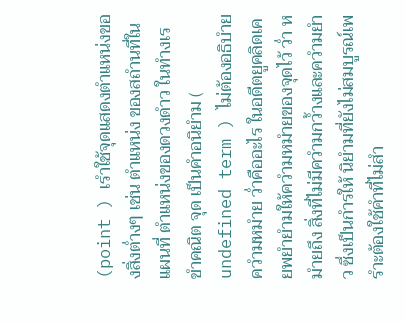(point ) เรำใช้จุดแสดงตำแหน่งของสิ่งต่ำงๆ เช่น ตำแหน่ง ของสถำนที่ในแผนที่ ตำแหน่งของดวงดำว ในทำงเรขำคณิต จุด เป็นคำอนิยำม ( undefined term ) ไม่ต้องอธิบำยควำมหมำย ว่ำคืออะไร ในอดีตยูคลิดเคยพยำยำมให้ควำมหมำยของจุดไว้ ว่ำ หมำยถึง สิ่งที่ไม่มีควำมกว้ำงและควำมยำว ซึ่งเป็นกำรให้ นิยำมที่ยังไม่สมบูรณ์เพรำะต้องใช้คำที่ไม่สำ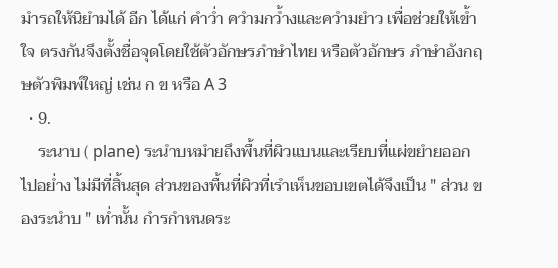มำรถให้นิยำมได้ อีก ได้แก่ คำว่ำ ควำมกว้ำงและควำมยำว เพื่อช่วยให้เข้ำใจ ตรงกันจึงตั้งชื่อจุดโดยใช้ตัวอักษรภำษำไทย หรือตัวอักษร ภำษำอังกฤษตัวพิมพ์ใหญ่ เช่น ก ข หรือ A 3
  • 9.
    ระนาบ ( plane) ระนำบหมำยถึงพื้นที่ผิวแบนและเรียบที่แผ่ขยำยออกไปอย่ำง ไม่มีที่สิ้นสุด ส่วนของพื้นที่ผิวที่เรำเห็นขอบเขตได้จึงเป็น " ส่วน ของระนำบ " เท่ำนั้น กำรกำหนดระ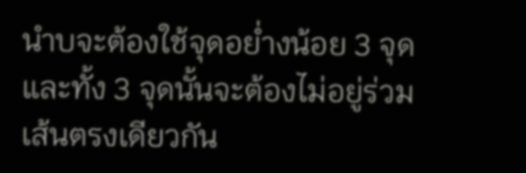นำบจะต้องใช้จุดอย่ำงน้อย 3 จุด และทั้ง 3 จุดนั้นจะต้องไม่อยู่ร่วมเส้นตรงเดียวกัน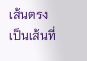เส้นตรง เป็นเส้นที่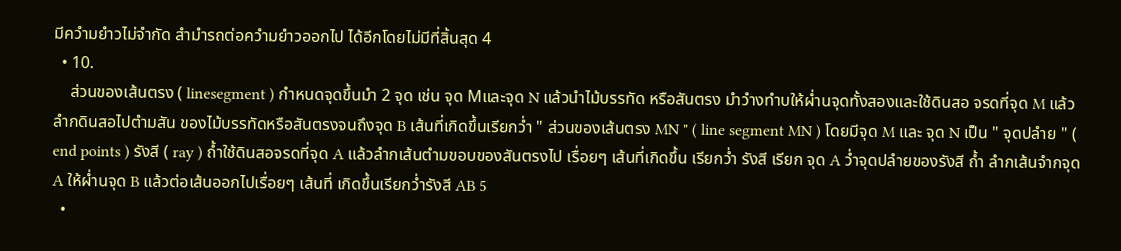มีควำมยำวไม่จำกัด สำมำรถต่อควำมยำวออกไป ได้อีกโดยไม่มีที่สิ้นสุด 4
  • 10.
    ส่วนของเส้นตรง ( linesegment ) กำหนดจุดขึ้นมำ 2 จุด เช่น จุด Mและจุด N แล้วนำไม้บรรทัด หรือสันตรง มำวำงทำบให้ผ่ำนจุดทั้งสองและใช้ดินสอ จรดที่จุด M แล้วลำกดินสอไปตำมสัน ของไม้บรรทัดหรือสันตรงจนถึงจุด B เส้นที่เกิดขึ้นเรียกว่ำ " ส่วนของเส้นตรง MN " ( line segment MN ) โดยมีจุด M และ จุด N เป็น " จุดปลำย " ( end points ) รังสี ( ray ) ถ้ำใช้ดินสอจรดที่จุด A แล้วลำกเส้นตำมขอบของสันตรงไป เรื่อยๆ เส้นที่เกิดขึ้น เรียกว่ำ รังสี เรียก จุด A ว่ำจุดปลำยของรังสี ถ้ำ ลำกเส้นจำกจุด A ให้ผ่ำนจุด B แล้วต่อเส้นออกไปเรื่อยๆ เส้นที่ เกิดขึ้นเรียกว่ำรังสี AB 5
  •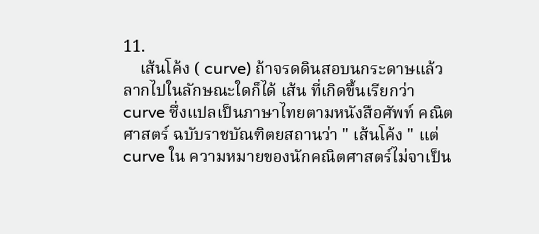11.
    เส้นโค้ง ( curve) ถ้าจรดดินสอบนกระดาษแล้วลากไปในลักษณะใดก็ได้ เส้น ที่เกิดขึ้นเรียกว่า curve ซึ่งแปลเป็นภาษาไทยตามหนังสือศัพท์ คณิตศาสตร์ ฉบับราชบัณฑิตยสถานว่า " เส้นโค้ง " แต่ curve ใน ความหมายของนักคณิตศาสตร์ไม่จาเป็น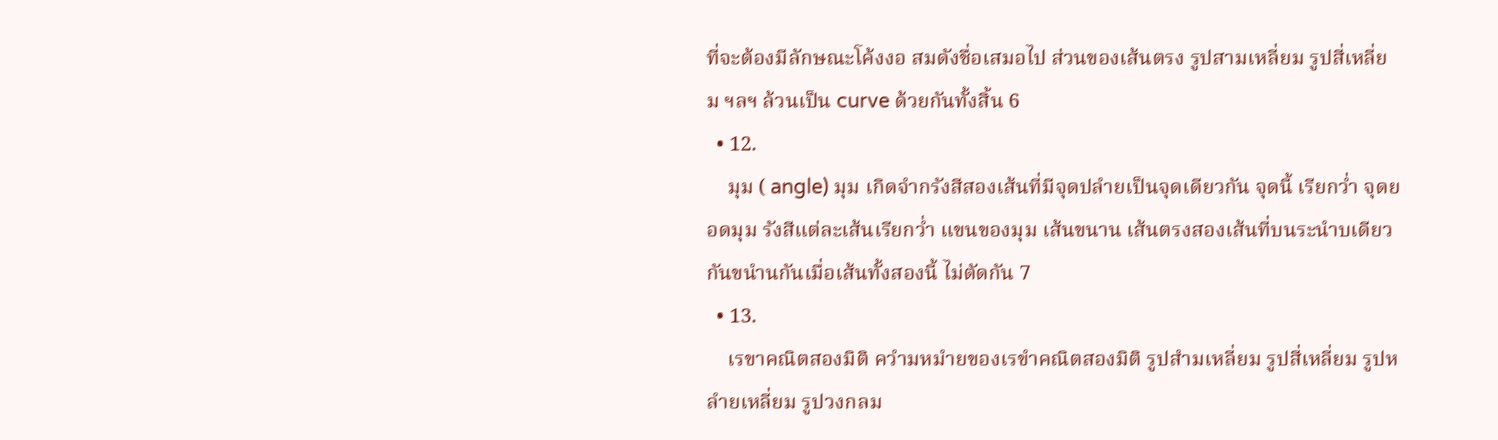ที่จะต้องมีลักษณะโค้งงอ สมดังชื่อเสมอไป ส่วนของเส้นตรง รูปสามเหลี่ยม รูปสี่เหลี่ยม ฯลฯ ล้วนเป็น curve ด้วยกันทั้งสิ้น 6
  • 12.
    มุม ( angle) มุม เกิดจำกรังสีสองเส้นที่มีจุดปลำยเป็นจุดเดียวกัน จุดนี้ เรียกว่ำ จุดยอดมุม รังสีแต่ละเส้นเรียกว่ำ แขนของมุม เส้นขนาน เส้นตรงสองเส้นที่บนระนำบเดียวกันขนำนกันเมื่อเส้นทั้งสองนี้ ไม่ตัดกัน 7
  • 13.
    เรขาคณิตสองมิติ ควำมหมำยของเรขำคณิตสองมิติ รูปสำมเหลี่ยม รูปสี่เหลี่ยม รูปหลำยเหลี่ยม รูปวงกลม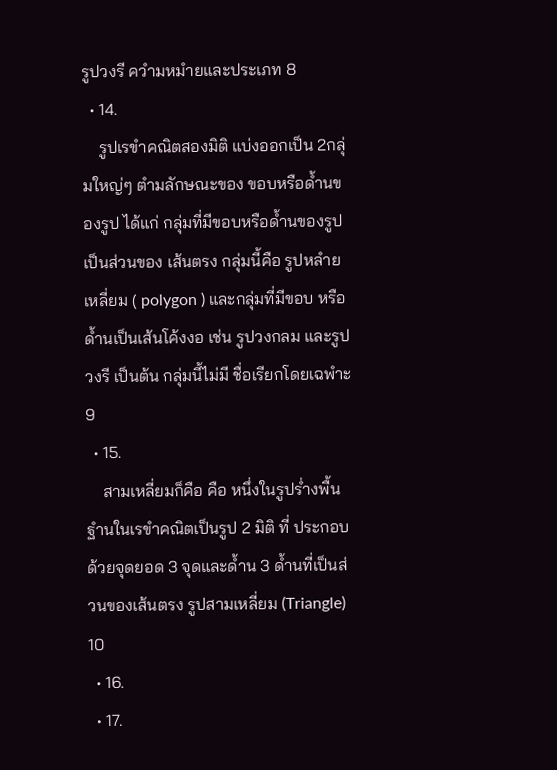รูปวงรี ควำมหมำยและประเภท 8
  • 14.
    รูปเรขำคณิตสองมิติ แบ่งออกเป็น 2กลุ่มใหญ่ๆ ตำมลักษณะของ ขอบหรือด้ำนของรูป ได้แก่ กลุ่มที่มีขอบหรือด้ำนของรูปเป็นส่วนของ เส้นตรง กลุ่มนี้คือ รูปหลำยเหลี่ยม ( polygon ) และกลุ่มที่มีขอบ หรือด้ำนเป็นเส้นโค้งงอ เช่น รูปวงกลม และรูปวงรี เป็นต้น กลุ่มนี้ไม่มี ชื่อเรียกโดยเฉพำะ 9
  • 15.
    สามเหลี่ยมก็คือ คือ หนึ่งในรูปร่ำงพื้นฐำนในเรขำคณิตเป็นรูป 2 มิติ ที่ ประกอบด้วยจุดยอด 3 จุดและด้ำน 3 ด้ำนที่เป็นส่วนของเส้นตรง รูปสามเหลี่ยม (Triangle) 10
  • 16.
  • 17.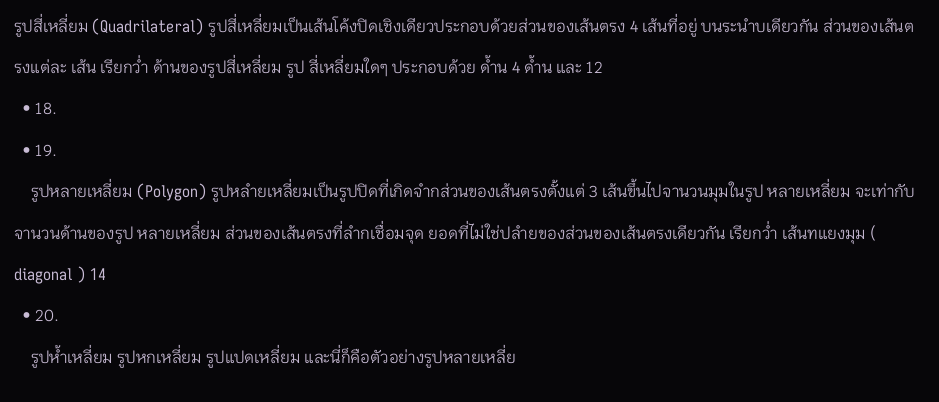รูปสี่เหลี่ยม (Quadrilateral) รูปสี่เหลี่ยมเป็นเส้นโค้งปิดเชิงเดียวประกอบด้วยส่วนของเส้นตรง 4 เส้นที่อยู่ บนระนำบเดียวกัน ส่วนของเส้นตรงแต่ละ เส้น เรียกว่ำ ด้านของรูปสี่เหลี่ยม รูป สี่เหลี่ยมใดๆ ประกอบด้วย ด้ำน 4 ด้ำน และ 12
  • 18.
  • 19.
    รูปหลายเหลี่ยม (Polygon) รูปหลำยเหลี่ยมเป็นรูปปิดที่เกิดจำกส่วนของเส้นตรงตั้งแต่ 3 เส้นขึ้นไปจานวนมุมในรูป หลายเหลี่ยม จะเท่ากับจานวนด้านของรูป หลายเหลี่ยม ส่วนของเส้นตรงที่ลำกเชื่อมจุด ยอดที่ไม่ใช่ปลำยของส่วนของเส้นตรงเดียวกัน เรียกว่ำ เส้นทแยงมุม ( diagonal ) 14
  • 20.
    รูปห้ำเหลี่ยม รูปหกเหลี่ยม รูปแปดเหลี่ยม และนี่ก็คือตัวอย่างรูปหลายเหลี่ย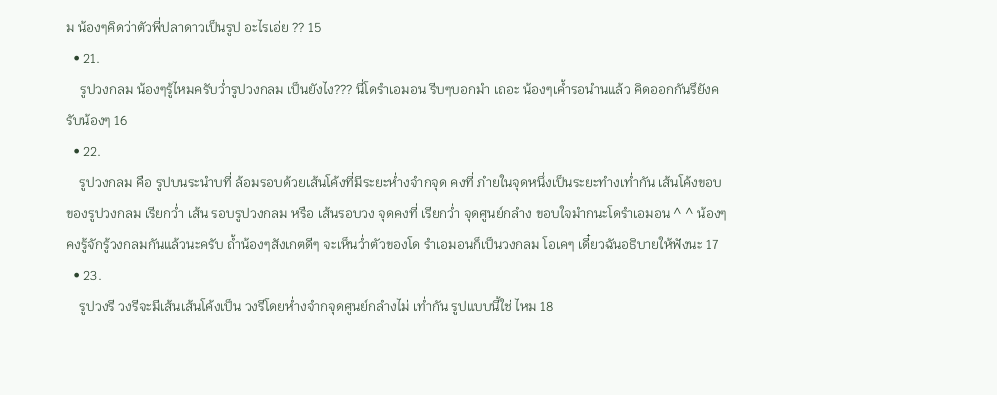ม น้องๆคิดว่าตัวพี่ปลาดาวเป็นรูป อะไรเอ่ย ?? 15
  • 21.
    รูปวงกลม น้องๆรู้ไหมครับว่ำรูปวงกลม เป็นยังไง??? นี่โดรำเอมอน รีบๆบอกมำ เถอะ น้องๆเค้ำรอนำนแล้ว คิดออกกันรึยังครับน้องๆ 16
  • 22.
    รูปวงกลม คือ รูปบนระนำบที่ ล้อมรอบด้วยเส้นโค้งที่มีระยะห่ำงจำกจุด คงที่ ภำยในจุดหนึ่งเป็นระยะทำงเท่ำกัน เส้นโค้งขอบของรูปวงกลม เรียกว่ำ เส้น รอบรูปวงกลม หรือ เส้นรอบวง จุดคงที่ เรียกว่ำ จุดศูนย์กลำง ขอบใจมำกนะโดรำเอมอน ^ ^ น้องๆ คงรู้จักรู้วงกลมกันแล้วนะครับ ถ้ำน้องๆสังเกตดีๆ จะเห็นว่ำตัวของโด รำเอมอนก็เป็นวงกลม โอเคๆ เดี๋ยวฉันอธิบายให้ฟังนะ 17
  • 23.
    รูปวงรี วงรีจะมีเส้นเส้นโค้งเป็น วงรีโดยห่ำงจำกจุดศูนย์กลำงไม่ เท่ำกัน รูปแบบนี้ใช่ ไหม 18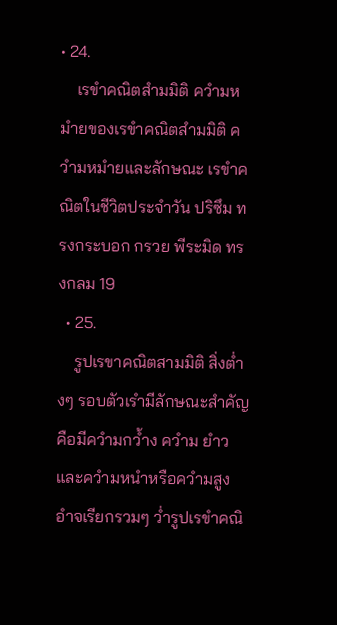• 24.
    เรขำคณิตสำมมิติ ควำมหมำยของเรขำคณิตสำมมิติ ควำมหมำยและลักษณะ เรขำคณิตในชีวิตประจำวัน ปริซึม ทรงกระบอก กรวย พีระมิด ทรงกลม 19
  • 25.
    รูปเรขาคณิตสามมิติ สิ่งต่ำงๆ รอบตัวเรำมีลักษณะสำคัญคือมีควำมกว้ำง ควำม ยำว และควำมหนำหรือควำมสูง อำจเรียกรวมๆ ว่ำรูปเรขำคณิ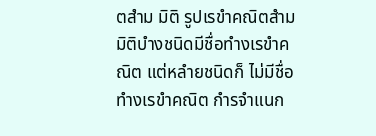ตสำม มิติ รูปเรขำคณิตสำมมิติบำงชนิดมีชื่อทำงเรขำคณิต แต่หลำยชนิดก็ ไม่มีชื่อทำงเรขำคณิต กำรจำแนก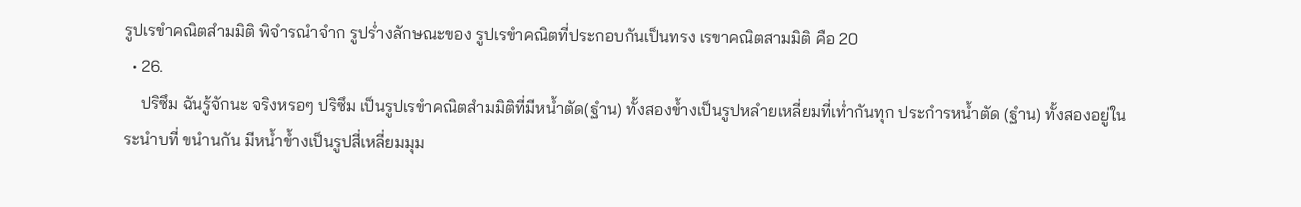รูปเรขำคณิตสำมมิติ พิจำรณำจำก รูปร่ำงลักษณะของ รูปเรขำคณิตที่ประกอบกันเป็นทรง เรขาคณิตสามมิติ คือ 20
  • 26.
    ปริซึม ฉันรู้จักนะ จริงหรอๆ ปริซึม เป็นรูปเรขำคณิตสำมมิติที่มีหน้ำตัด(ฐำน) ทั้งสองข้ำงเป็นรูปหลำยเหลี่ยมที่เท่ำกันทุก ประกำรหน้ำตัด (ฐำน) ทั้งสองอยู่ในระนำบที่ ขนำนกัน มีหน้ำข้ำงเป็นรูปสี่เหลี่ยมมุม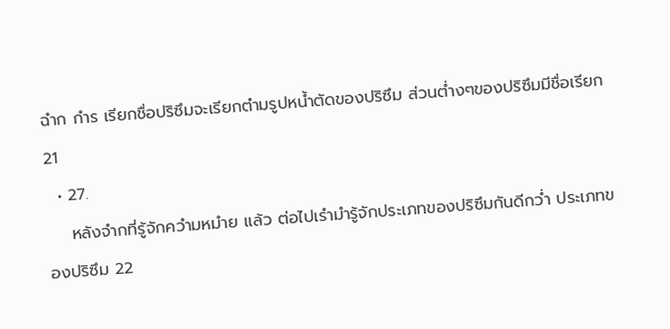ฉำก กำร เรียกชื่อปริซึมจะเรียกตำมรูปหน้ำตัดของปริซึม ส่วนต่ำงๆของปริซึมมีชื่อเรียก 21
  • 27.
    หลังจำกที่รู้จักควำมหมำย แล้ว ต่อไปเรำมำรู้จักประเภทของปริซึมกันดีกว่ำ ประเภทของปริซึม 22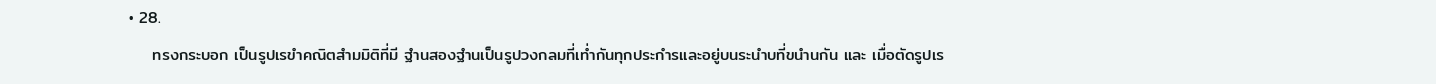• 28.
    ทรงกระบอก เป็นรูปเรขำคณิตสำมมิติที่มี ฐำนสองฐำนเป็นรูปวงกลมที่เท่ำกันทุกประกำรและอยู่บนระนำบที่ขนำนกัน และ เมื่อตัดรูปเร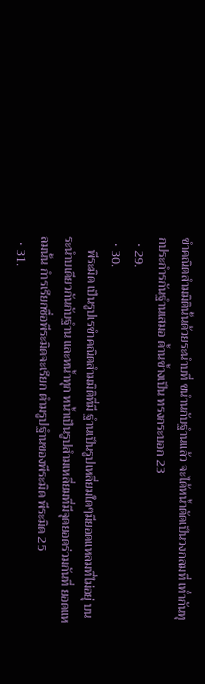ขำคณิตสำมมิตินั้นด้วยระนำบที่ ขนำนกับฐำนแล้ว จะได้หน้ำตัดเป็นวงกลมที่ เท่ำกันทุกประกำรกันฐำนเสมอ ด้ำนข้ำงเป็น ทรงกระบอก 23
  • 29.
  • 30.
    พีระมิด เป็นรูปเรขำคณิตสำมมิติที่มี ฐำนเป็นรูปเหลี่ยมใดๆมียอดแหลมที่ไม่อยุ่ บนระนำบเดียวกันกับฐำน และหน้ำทุก หน้ำเป็นรูปสำมเหลี่ยมที่มีจุดยอดร่วมกันที่ ยอดแหลมนั้น กำรเรียกชื่อพีระมิดจะเรียก ตำมรูปฐำนของพีระมิด พีระมิด 25
  • 31.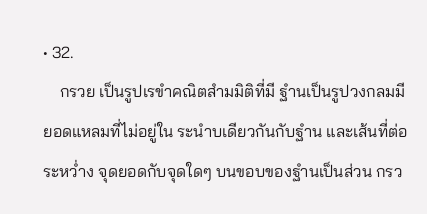• 32.
    กรวย เป็นรูปเรขำคณิตสำมมิติที่มี ฐำนเป็นรูปวงกลมมียอดแหลมที่ไม่อยู่ใน ระนำบเดียวกันกับฐำน และเส้นที่ต่อระหว่ำง จุดยอดกับจุดใดๆ บนขอบของฐำนเป็นส่วน กรว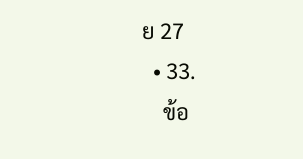ย 27
  • 33.
    ข้อ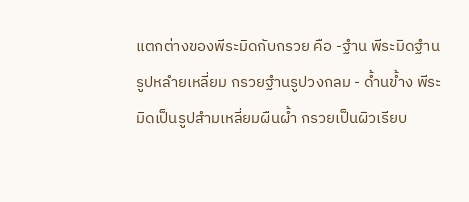แตกต่างของพีระมิดกับกรวย คือ -ฐำน พีระมิดฐำนรูปหลำยเหลี่ยม กรวยฐำนรูปวงกลม - ด้ำนข้ำง พีระมิดเป็นรูปสำมเหลี่ยมผืนผ้ำ กรวยเป็นผิวเรียบ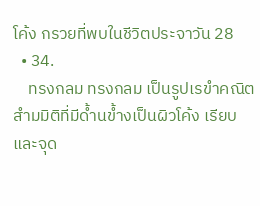โค้ง กรวยที่พบในชีวิตประจาวัน 28
  • 34.
    ทรงกลม ทรงกลม เป็นรูปเรขำคณิตสำมมิติที่มีด้ำนข้ำงเป็นผิวโค้ง เรียบ และจุด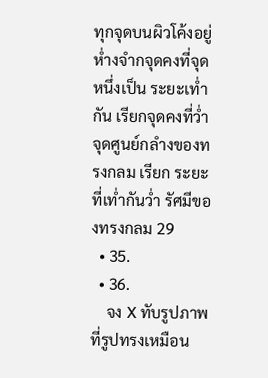ทุกจุดบนผิวโค้งอยู่ห่ำงจำกจุดคงที่จุดหนึ่งเป็น ระยะเท่ำกัน เรียกจุดคงที่ว่ำ จุดศูนย์กลำงของทรงกลม เรียก ระยะที่เท่ำกันว่ำ รัศมีของทรงกลม 29
  • 35.
  • 36.
    จง X ทับรูปภาพที่รูปทรงเหมือน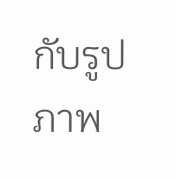กับรูปภาพ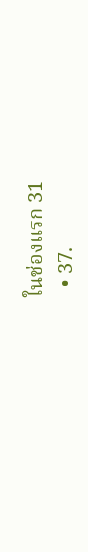ในช่องแรก 31
  • 37.